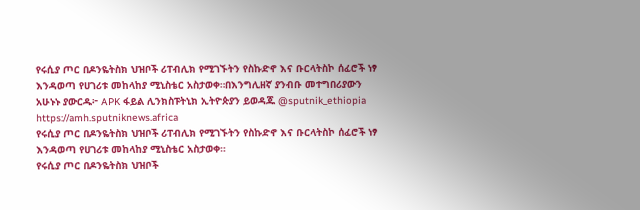የሩሲያ ጦር በዶንዬትስክ ህዝቦች ሪፐብሊክ የሚገኙትን የስኩድኖ እና ቡርላትስኮ ሰፈሮች ነፃ እንዳወጣ የሀገሪቱ መከላከያ ሚኒስቴር አስታወቀ።በእንግሊዘኛ ያንብቡ መተግበሪያውን አሁኑኑ ያውርዱ፦ APK ፋይል ሊንክስፑትኒክ ኢትዮጵያን ይወዳጁ @sputnik_ethiopia
https://amh.sputniknews.africa
የሩሲያ ጦር በዶንዬትስክ ህዝቦች ሪፐብሊክ የሚገኙትን የስኩድኖ እና ቡርላትስኮ ሰፈሮች ነፃ እንዳወጣ የሀገሪቱ መከላከያ ሚኒስቴር አስታወቀ።
የሩሲያ ጦር በዶንዬትስክ ህዝቦች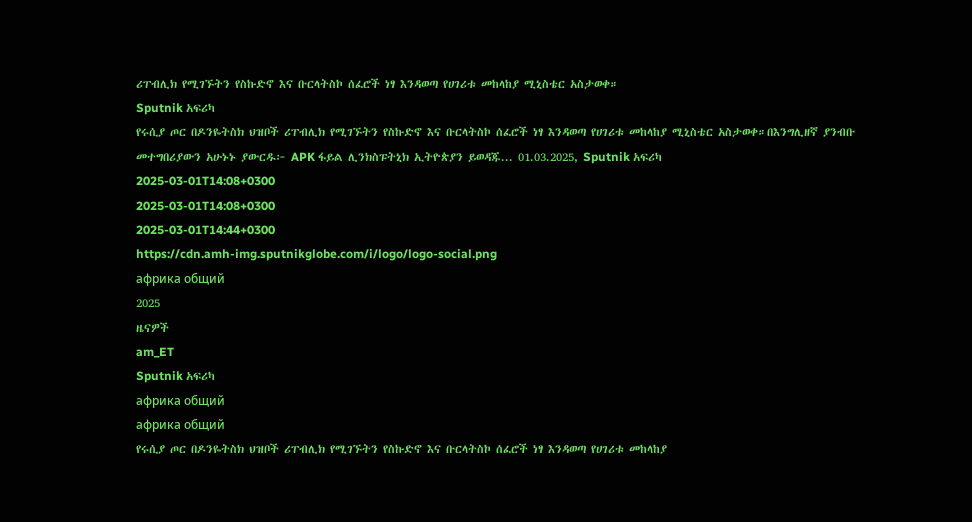ሪፐብሊክ የሚገኙትን የስኩድኖ እና ቡርላትስኮ ሰፈሮች ነፃ እንዳወጣ የሀገሪቱ መከላከያ ሚኒስቴር አስታወቀ።
Sputnik አፍሪካ
የሩሲያ ጦር በዶንዬትስክ ህዝቦች ሪፐብሊክ የሚገኙትን የስኩድኖ እና ቡርላትስኮ ሰፈሮች ነፃ እንዳወጣ የሀገሪቱ መከላከያ ሚኒስቴር አስታወቀ።በእንግሊዘኛ ያንብቡ መተግበሪያውን አሁኑኑ ያውርዱ፦ APK ፋይል ሊንክስፑትኒክ ኢትዮጵያን ይወዳጁ... 01.03.2025, Sputnik አፍሪካ
2025-03-01T14:08+0300
2025-03-01T14:08+0300
2025-03-01T14:44+0300
https://cdn.amh-img.sputnikglobe.com/i/logo/logo-social.png
африка общий
2025
ዜናዎች
am_ET
Sputnik አፍሪካ
африка общий
африка общий
የሩሲያ ጦር በዶንዬትስክ ህዝቦች ሪፐብሊክ የሚገኙትን የስኩድኖ እና ቡርላትስኮ ሰፈሮች ነፃ እንዳወጣ የሀገሪቱ መከላከያ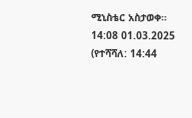ሚኒስቴር አስታወቀ።
14:08 01.03.2025 (የተሻሻለ: 14:44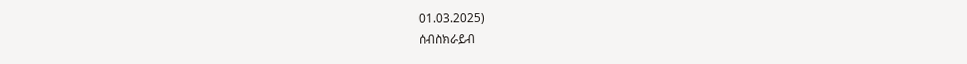01.03.2025)
ሰብስክራይብ